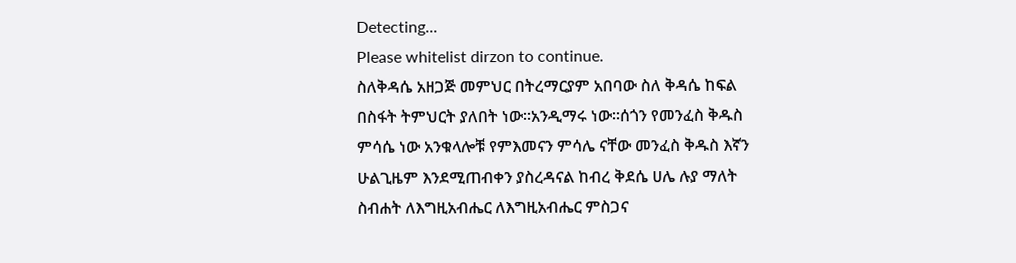Detecting...
Please whitelist dirzon to continue.
ስለቅዳሴ አዘጋጅ መምህር በትረማርያም አበባው ስለ ቅዳሴ ከፍል በስፋት ትምህርት ያለበት ነው።አንዲማሩ ነው።ሰጎን የመንፈስ ቅዱስ ምሳሴ ነው አንቁላሎቹ የምእመናን ምሳሌ ናቸው መንፈስ ቅዱስ እኛን ሁልጊዜም እንደሚጠብቀን ያስረዳናል ከብረ ቅደሴ ሀሌ ሉያ ማለት ስብሐት ለእግዚአብሔር ለእግዚአብሔር ምስጋና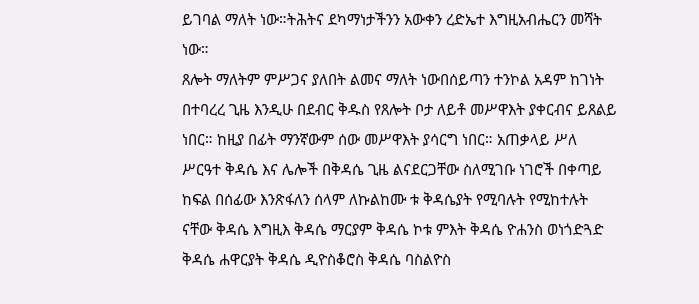ይገባል ማለት ነው።ትሕትና ደካማነታችንን አውቀን ረድኤተ እግዚአብሔርን መሻት ነው።
ጸሎት ማለትም ምሥጋና ያለበት ልመና ማለት ነውበሰይጣን ተንኮል አዳም ከገነት በተባረረ ጊዜ እንዲሁ በደብር ቅዱስ የጸሎት ቦታ ለይቶ መሥዋእት ያቀርብና ይጸልይ ነበር። ከዚያ በፊት ማንኛውም ሰው መሥዋእት ያሳርግ ነበር። አጠቃላይ ሥለ ሥርዓተ ቅዳሴ እና ሌሎች በቅዳሴ ጊዜ ልናደርጋቸው ስለሚገቡ ነገሮች በቀጣይ ከፍል በሰፊው እንጽፋለን ሰላም ለኩልከሙ ቱ ቅዳሴያት የሚባሉት የሚከተሉት ናቸው ቅዳሴ እግዚእ ቅዳሴ ማርያም ቅዳሴ ኮቱ ምእት ቅዳሴ ዮሐንስ ወነጎድጓድ ቅዳሴ ሐዋርያት ቅዳሴ ዲዮስቆሮስ ቅዳሴ ባስልዮስ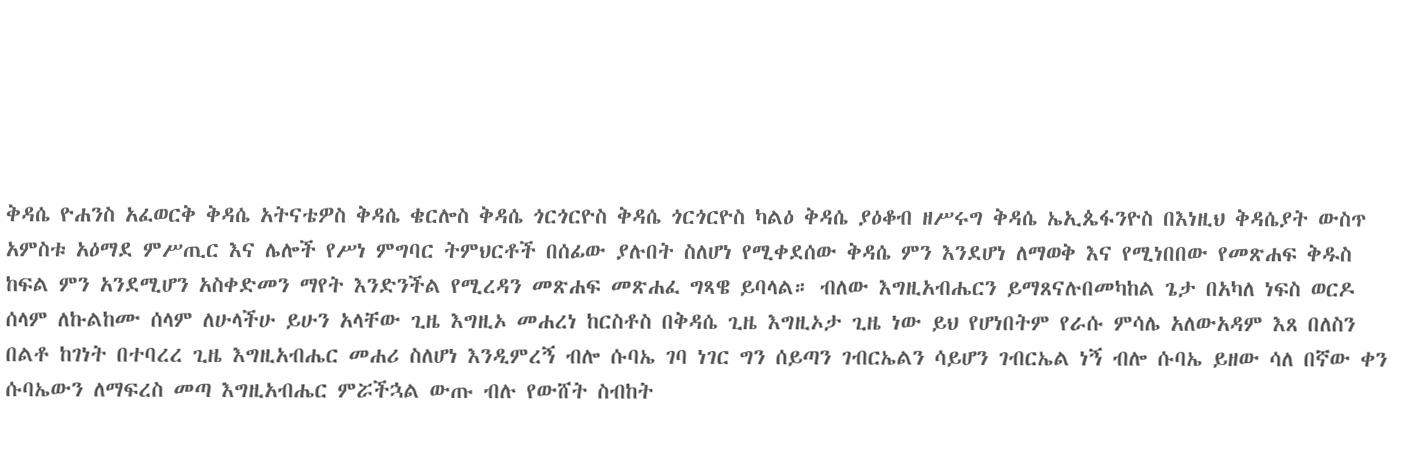ቅዳሴ ዮሐንስ አፈወርቅ ቅዳሴ አትናቴዎስ ቅዳሴ ቄርሎስ ቅዳሴ ጎርጎርዮስ ቅዳሴ ጎርጎርዮስ ካልዕ ቅዳሴ ያዕቆብ ዘሥሩግ ቅዳሴ ኤኢጴፋንዮስ በእነዚህ ቅዳሴያት ውስጥ አምስቱ አዕማደ ምሥጢር እና ሌሎች የሥነ ምግባር ትምህርቶች በሰፊው ያሉበት ስለሆነ የሚቀደሰው ቅዳሴ ምን እንደሆነ ለማወቅ እና የሚነበበው የመጽሐፍ ቅዱስ ከፍል ምን አንደሚሆን አስቀድመን ማየት እንድንችል የሚረዳን መጽሐፍ መጽሐፈ ግጻዌ ይባላል። ብለው እግዚአብሔርን ይማጸናሉበመካከል ጌታ በአካለ ነፍስ ወርዶ ሰላም ለኩልከሙ ሰላም ለሁላችሁ ይሁን አላቸው ጊዜ እግዚኦ መሐረነ ከርስቶስ በቅዳሴ ጊዜ እግዚኦታ ጊዜ ነው ይህ የሆነበትም የራሱ ምሳሌ አለውአዳም እጸ በለስን በልቶ ከገነት በተባረረ ጊዜ እግዚአብሔር መሐሪ ስለሆነ እንዲምረኝ ብሎ ሱባኤ ገባ ነገር ግን ሰይጣን ገብርኤልን ሳይሆን ገብርኤል ነኝ ብሎ ሱባኤ ይዘው ሳለ በኛው ቀን ሱባኤውን ለማፍረስ መጣ እግዚአብሔር ምሯችኋል ውጡ ብሉ የውሸት ስብከት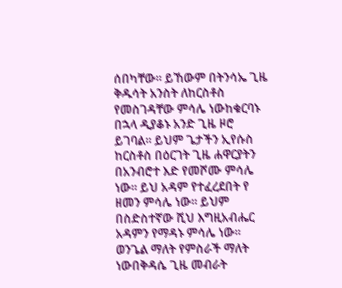ሰበካቸው። ይኸውም በትንሳኤ ጊዜ ቅዱሳት አንስት ለከርስቶስ የመስገዳቸው ምሳሌ ነውከቁርባኑ በኋላ ዲያቆኑ አንድ ጊዜ ዞሮ ይገባል። ይህም ጌታችን ኢየሱስ ከርስቶስ በዕርገት ጊዜ ሐዋርያትን በአንብሮተ እድ የመሾሙ ምሳሌ ነው። ይህ አዳም የተፈረደበት የ ዘመን ምሳሌ ነው። ይህም በስድስተኛው ሺህ እግዚአብሔር አዳምን የማዳኑ ምሳሌ ነው። ወንጌል ማለት የምስራች ማለት ነውበቅዳሴ ጊዜ መብራት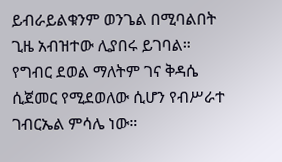ይብራይልቁንም ወንጌል በሚባልበት ጊዜ አብዝተው ሊያበሩ ይገባል። የግብር ደወል ማለትም ገና ቅዳሴ ሲጀመር የሚደወለው ሲሆን የብሥራተ ገብርኤል ምሳሌ ነው።